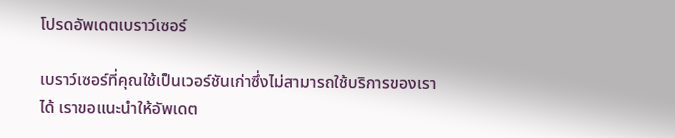โปรดอัพเดตเบราว์เซอร์

เบราว์เซอร์ที่คุณใช้เป็นเวอร์ชันเก่าซึ่งไม่สามารถใช้บริการของเราได้ เราขอแนะนำให้อัพเดต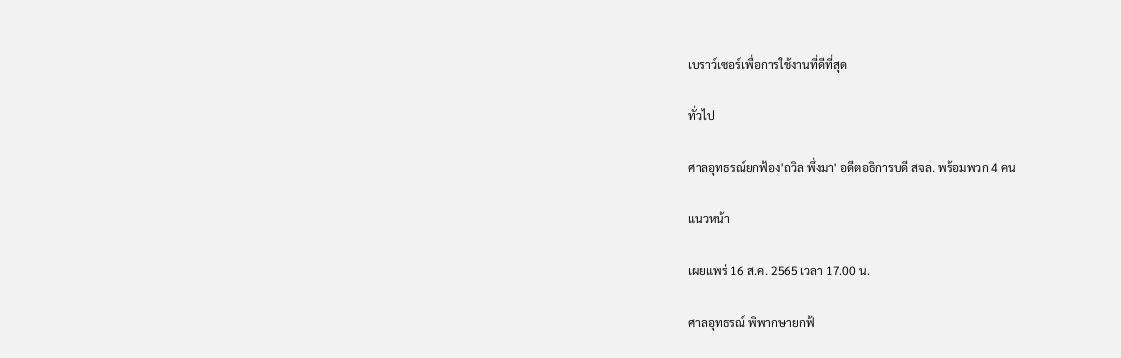เบราว์เซอร์เพื่อการใช้งานที่ดีที่สุด

ทั่วไป

ศาลอุทธรณ์ยกฟ้อง'ถวิล พึ่งมา' อดีตอธิการบดี สจล. พร้อมพวก 4 คน

แนวหน้า

เผยแพร่ 16 ส.ค. 2565 เวลา 17.00 น.

ศาลอุทธรณ์ พิพากษายกฟ้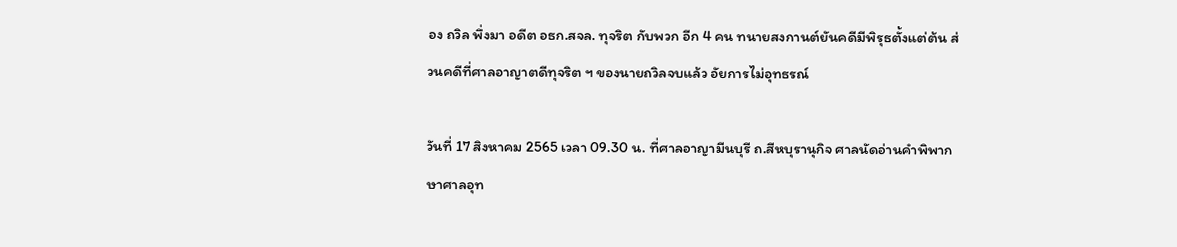อง ถวิล พึ่งมา อดีต อธก.สจล. ทุจริต กับพวก อีก 4 คน ทนายสงกานต์ยันคดีมีพิรุธตั้งแต่ต้น ส่วนคดีที่ศาลอาญาตดีทุจริต ฯ ของนายถวิลจบแล้ว อัยการไม่อุทธรณ์

วันที่ 17 สิงหาคม 2565 เวลา 09.30 น. ที่ศาลอาญามีนบุรี ถ.สีหบุรานุกิจ ศาลนัดอ่านคำพิพากษาศาลอุท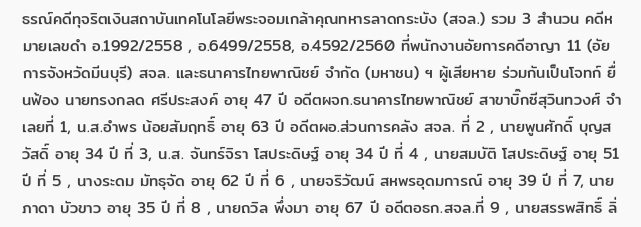ธรณ์คดีทุจริตเงินสถาบันเทคโนโลยีพระจอมเกล้าคุณทหารลาดกระบัง (สจล.) รวม 3 สำนวน คดีหมายเลขดำ อ.1992/2558 , อ.6499/2558, อ.4592/2560 ที่พนักงานอัยการคดีอาญา 11 (อัยการจังหวัดมีนบุรี) สจล. และธนาคารไทยพาณิชย์ จำกัด (มหาชน) ฯ ผู้เสียหาย ร่วมกันเป็นโจทก์ ยื่นฟ้อง นายทรงกลด ศรีประสงค์ อายุ 47 ปี อดีตผจก.ธนาคารไทยพาณิชย์ สาขาบิ๊กซีสุวินทวงศ์ จำเลยที่ 1, น.ส.อำพร น้อยสัมฤทธิ์ อายุ 63 ปี อดีตผอ.ส่วนการคลัง สจล. ที่ 2 , นายพูนศักดิ์ บุญสวัสดิ์ อายุ 34 ปี ที่ 3, น.ส. จันทร์จิรา โสประดิษฐ์ อายุ 34 ปี ที่ 4 , นายสมบัติ โสประดิษฐ์ อายุ 51 ปี ที่ 5 , นางระดม มัทธุจัด อายุ 62 ปี ที่ 6 , นายจริวัฒน์ สหพรอุดมการณ์ อายุ 39 ปี ที่ 7, นายภาดา บัวขาว อายุ 35 ปี ที่ 8 , นายถวิล พึ่งมา อายุ 67 ปี อดีตอธก.สจล.ที่ 9 , นายสรรพสิทธิ์ ลิ่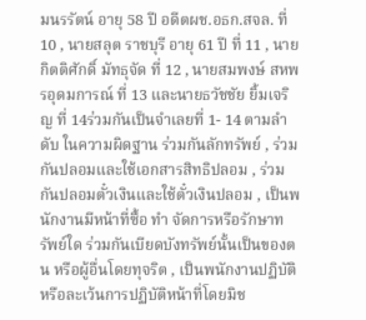มนรรัตน์ อายุ 58 ปี อดีตผช.อธก.สจล. ที่ 10 , นายสลุต ราชบุรี อายุ 61 ปี ที่ 11 , นายกิตติศักดิ์ มัทธุจัด ที่ 12 , นายสมพงษ์ สหพรอุดมการณ์ ที่ 13 และนายธวัชชัย ยิ้มเจริญ ที่ 14ร่วมกันเป็นจำเลยที่ 1- 14 ตามลำดับ ในความผิดฐาน ร่วมกันลักทรัพย์ , ร่วมกันปลอมและใช้เอกสารสิทธิปลอม , ร่วมกันปลอมตั๋วเงินและใช้ตั๋วเงินปลอม , เป็นพนักงานมีหน้าที่ซื้อ ทำ จัดการหรือรักษาทรัพย์ใด ร่วมกันเบียดบังทรัพย์นั้นเป็นของตน หรือผู้อื่นโดยทุจริต , เป็นพนักงานปฏิบัติหรือละเว้นการปฏิบัติหน้าที่โดยมิช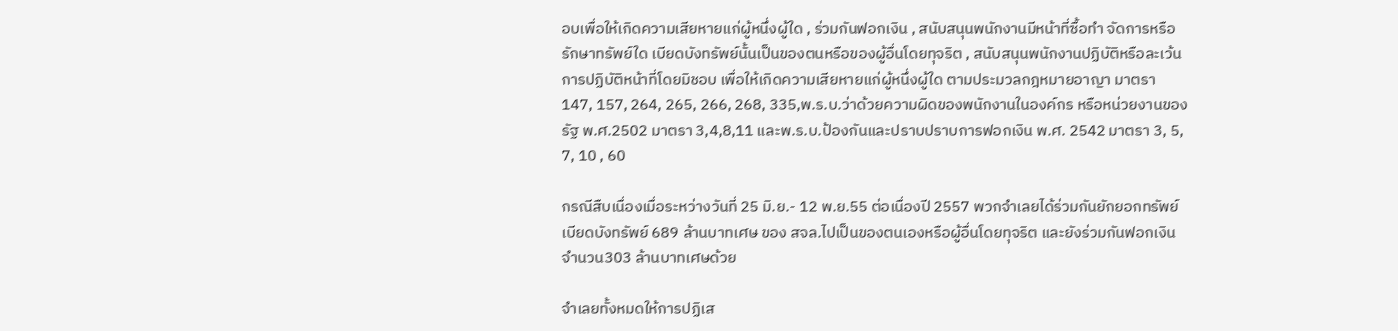อบเพื่อให้เกิดความเสียหายแก่ผู้หนึ่งผู้ใด , ร่วมกันฟอกเงิน , สนับสนุนพนักงานมีหน้าที่ซื้อทำ จัดการหรือรักษาทรัพย์ใด เบียดบังทรัพย์นั้นเป็นของตนหรือของผู้อื่นโดยทุจริต , สนับสนุนพนักงานปฏิบัติหรือละเว้นการปฏิบัติหน้าที่โดยมิชอบ เพื่อให้เกิดความเสียหายแก่ผู้หนึ่งผู้ใด ตามประมวลกฎหมายอาญา มาตรา 147, 157, 264, 265, 266, 268, 335,พ.ร.บ.ว่าด้วยความผิดของพนักงานในองค์กร หรือหน่วยงานของรัฐ พ.ศ.2502 มาตรา 3,4,8,11 และพ.ร.บ.ป้องกันและปราบปราบการฟอกเงิน พ.ศ. 2542 มาตรา 3, 5, 7, 10 , 60

กรณีสืบเนื่องเมื่อระหว่างวันที่ 25 มิ.ย.- 12 พ.ย.55 ต่อเนื่องปี 2557 พวกจำเลยได้ร่วมกันยักยอกทรัพย์เบียดบังทรัพย์ 689 ล้านบาทเศษ ของ สจล.ไปเป็นของตนเองหรือผู้อื่นโดยทุจริต และยังร่วมกันฟอกเงินจำนวน303 ล้านบาทเศษด้วย

จำเลยทั้งหมดให้การปฏิเส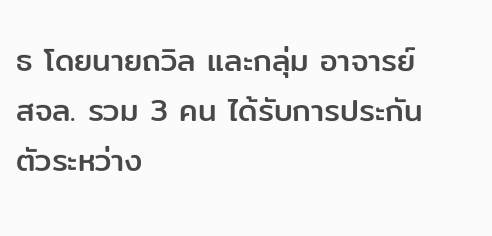ธ โดยนายถวิล และกลุ่ม อาจารย์ สจล. รวม 3 คน ได้รับการประกันตัวระหว่าง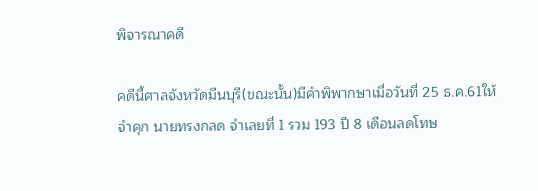พิจารณาคดี

คดีนี้ศาลจังหวัดมีนบุรี(ขณะนั้น)มีคำพิพากษาเมื่อวันที่ 25 ธ.ค.61ให้จำคุก นายทรงกลด จำเลยที่ 1 รวม 193 ปี 8 เดือนลดโทษ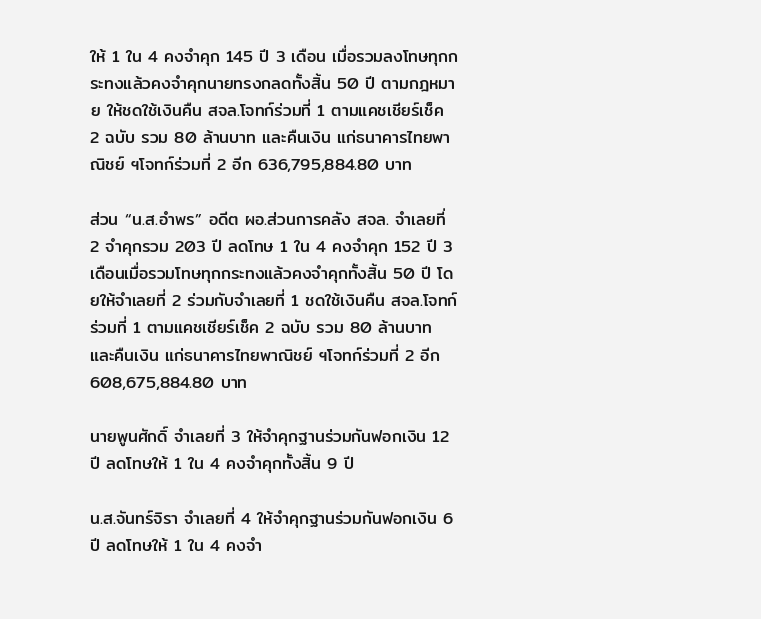ให้ 1 ใน 4 คงจำคุก 145 ปี 3 เดือน เมื่อรวมลงโทษทุกกระทงแล้วคงจำคุกนายทรงกลดทั้งสิ้น 50 ปี ตามกฎหมาย ให้ชดใช้เงินคืน สจล.โจทก์ร่วมที่ 1 ตามแคชเชียร์เช็ค 2 ฉบับ รวม 80 ล้านบาท และคืนเงิน แก่ธนาคารไทยพาณิชย์ ฯโจทก์ร่วมที่ 2 อีก 636,795,884.80 บาท

ส่วน “น.ส.อำพร” อดีต ผอ.ส่วนการคลัง สจล. จำเลยที่ 2 จำคุกรวม 203 ปี ลดโทษ 1 ใน 4 คงจำคุก 152 ปี 3 เดือนเมื่อรวมโทษทุกกระทงแล้วคงจำคุกทั้งสิ้น 50 ปี โดยให้จำเลยที่ 2 ร่วมกับจำเลยที่ 1 ชดใช้เงินคืน สจล.โจทก์ร่วมที่ 1 ตามแคชเชียร์เช็ค 2 ฉบับ รวม 80 ล้านบาท และคืนเงิน แก่ธนาคารไทยพาณิชย์ ฯโจทก์ร่วมที่ 2 อีก 608,675,884.80 บาท

นายพูนศักดิ์ จำเลยที่ 3 ให้จำคุกฐานร่วมกันฟอกเงิน 12 ปี ลดโทษให้ 1 ใน 4 คงจำคุกทั้งสิ้น 9 ปี

น.ส.จันทร์จิรา จำเลยที่ 4 ให้จำคุกฐานร่วมกันฟอกเงิน 6 ปี ลดโทษให้ 1 ใน 4 คงจำ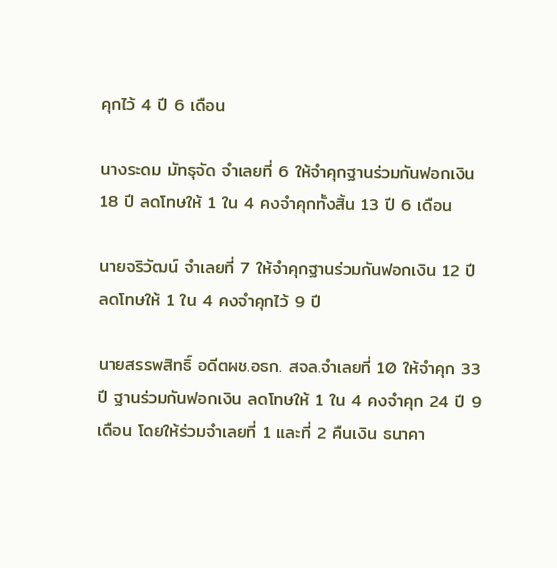คุกไว้ 4 ปี 6 เดือน

นางระดม มัทธุจัด จำเลยที่ 6 ให้จำคุกฐานร่วมกันฟอกเงิน 18 ปี ลดโทษให้ 1 ใน 4 คงจำคุกทั้งสิ้น 13 ปี 6 เดือน

นายจริวัฒน์ จำเลยที่ 7 ให้จำคุกฐานร่วมกันฟอกเงิน 12 ปี ลดโทษให้ 1 ใน 4 คงจำคุกไว้ 9 ปี

นายสรรพสิทธิ์ อดีตผช.อธก. สจล.จำเลยที่ 10 ให้จำคุก 33 ปี ฐานร่วมกันฟอกเงิน ลดโทษให้ 1 ใน 4 คงจำคุก 24 ปี 9 เดือน โดยให้ร่วมจำเลยที่ 1 และที่ 2 คืนเงิน ธนาคา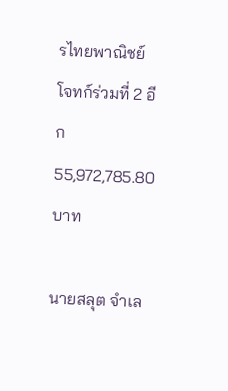รไทยพาณิชย์ โจทก์ร่วมที่ 2 อีก 55,972,785.80 บาท

นายสลุต จำเล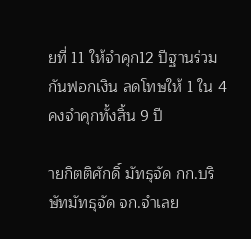ยที่ 11 ให้จำคุก12 ปีฐานร่วมกันฟอกเงิน ลดโทษให้ 1 ใน 4 คงจำคุกทั้งสิ้น 9 ปี

ายกิตติศักดิ์ มัทธุจัด กก.บริษัทมัทธุจัด จก.จำเลย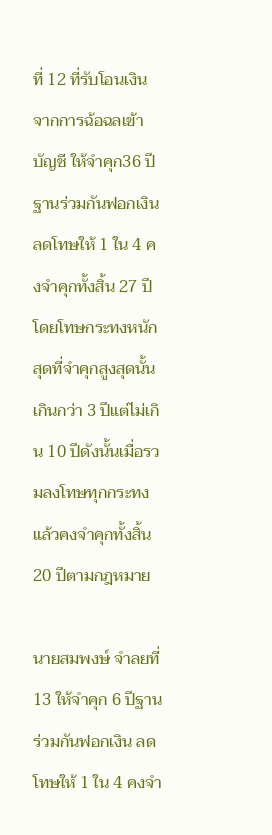ที่ 12 ที่รับโอนเงินจากการฉ้อฉลเข้าบัญชี ให้จำคุก36 ปีฐานร่วมกันฟอกเงิน ลดโทษให้ 1 ใน 4 คงจำคุกทั้งสิ้น 27 ปี โดยโทษกระทงหนักสุดที่จำคุกสูงสุดนั้นเกินกว่า 3 ปีแต่ไม่เกิน 10 ปีดังนั้นเมื่อรวมลงโทษทุกกระทงแล้วคงจำคุกทั้งสิ้น 20 ปีตามกฎหมาย

นายสมพงษ์ จำลยที่ 13 ให้จำคุก 6 ปีฐานร่วมกันฟอกเงิน ลดโทษให้ 1 ใน 4 คงจำ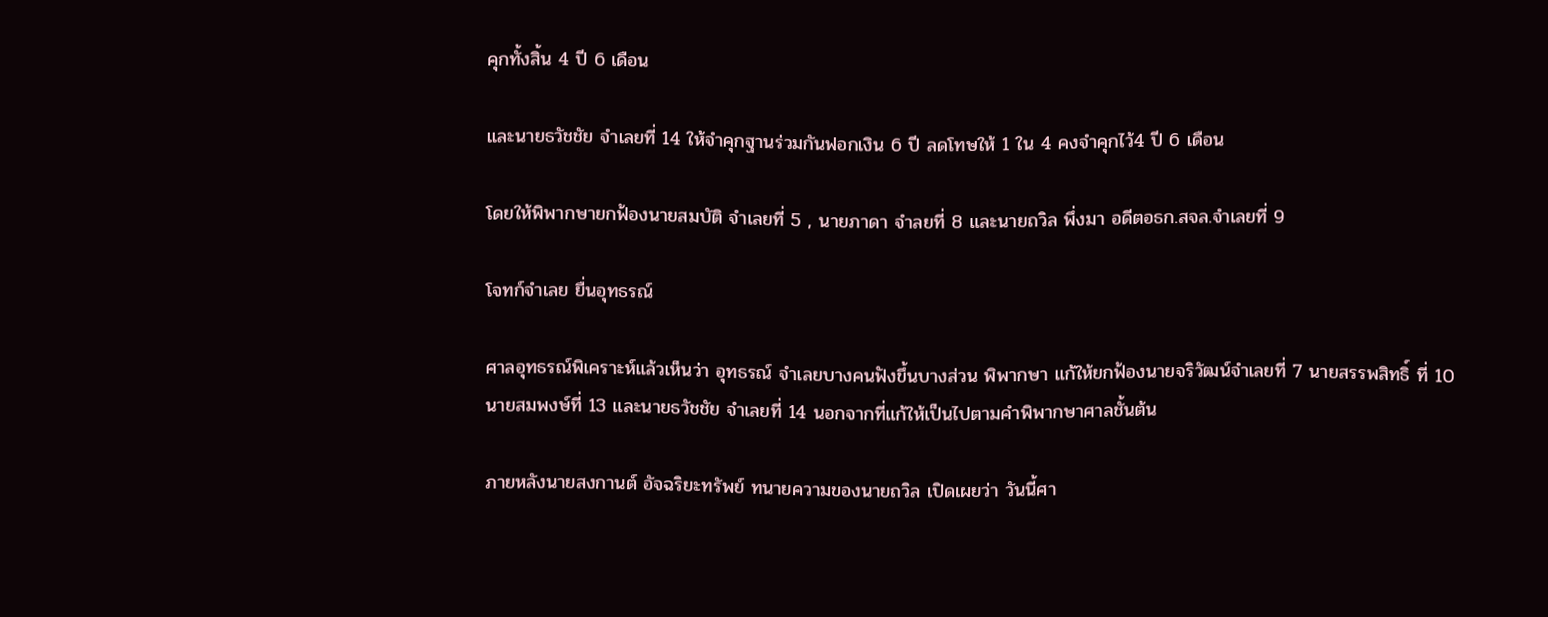คุกทั้งสิ้น 4 ปี 6 เดือน

และนายธวัชชัย จำเลยที่ 14 ให้จำคุกฐานร่วมกันฟอกเงิน 6 ปี ลดโทษให้ 1 ใน 4 คงจำคุกไว้4 ปี 6 เดือน

โดยให้พิพากษายกฟ้องนายสมบัติ จำเลยที่ 5 , นายภาดา จำลยที่ 8 และนายถวิล พึ่งมา อดีตอธก.สจล.จำเลยที่ 9

โจทก์จำเลย ยื่นอุทธรณ์

ศาลอุทธรณ์พิเคราะห์แล้วเห็นว่า อุทธรณ์ จำเลยบางคนฟังขึ้นบางส่วน พิพากษา แก้ให้ยกฟ้องนายจริวัฒน์จำเลยที่ 7 นายสรรพสิทธิ์ ที่ 10 นายสมพงษ์ที่ 13 และนายธวัชชัย จำเลยที่ 14 นอกจากที่แก้ให้เป็นไปตามคำพิพากษาศาลชั้นต้น

ภายหลังนายสงกานต์ อัจฉริยะทรัพย์ ทนายความของนายถวิล เปิดเผยว่า วันนี้ศา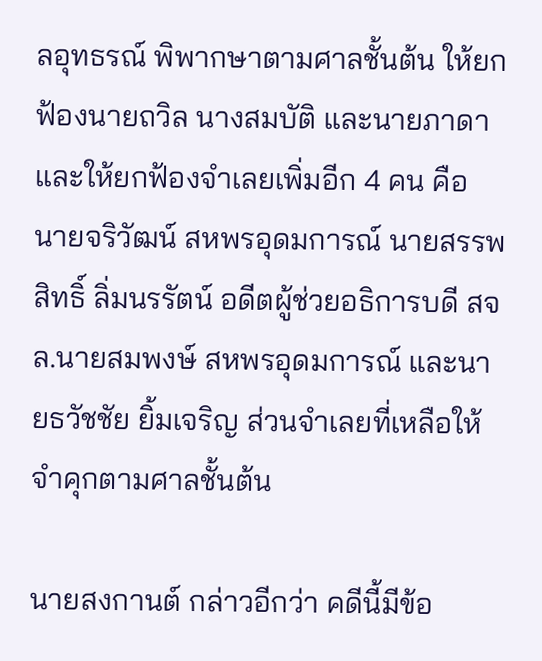ลอุทธรณ์ พิพากษาตามศาลชั้นต้น ให้ยกฟ้องนายถวิล นางสมบัติ และนายภาดา และให้ยกฟ้องจำเลยเพิ่มอีก 4 คน คือ นายจริวัฒน์ สหพรอุดมการณ์ นายสรรพสิทธิ์ ลิ่มนรรัตน์ อดีตผู้ช่วยอธิการบดี สจล.นายสมพงษ์ สหพรอุดมการณ์ และนายธวัชชัย ยิ้มเจริญ ส่วนจำเลยที่เหลือให้จำคุกตามศาลชั้นต้น

นายสงกานต์ กล่าวอีกว่า คดีนี้มีข้อ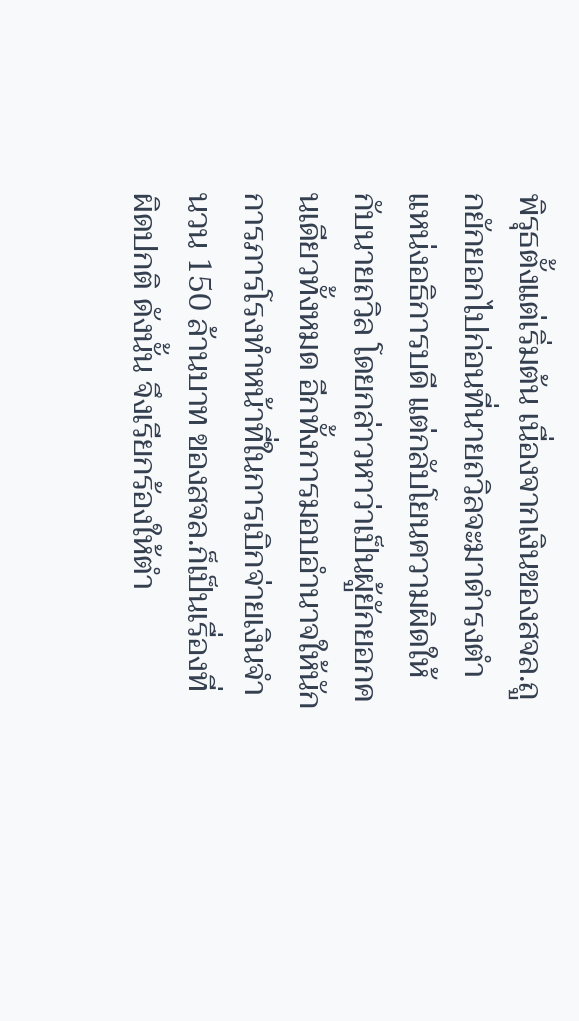พิรุธตั้งแต่เริ่มต้น เนื่องจากเงินของสจล.ถูกยักยอกไปก่อนที่นายถวิลจะมาดำรงตำแหน่งอธิการบดี แต่กลับโยนความผิดให้กับนายถวิล โดยกล่าวหาว่าเป็นผู้ยักยอกคนเดียวทั้งหมด อีกทั้งการมอบอำนาจให้นักการภารโรงทำหน้าที่ในการเบิกจ่ายเงินจำนวน 150 ล้านบาท ของสจล.ก็เป็นเรื่องที่ผิดปกติ ดังนั้น จึงเรียกร้องให้ตำ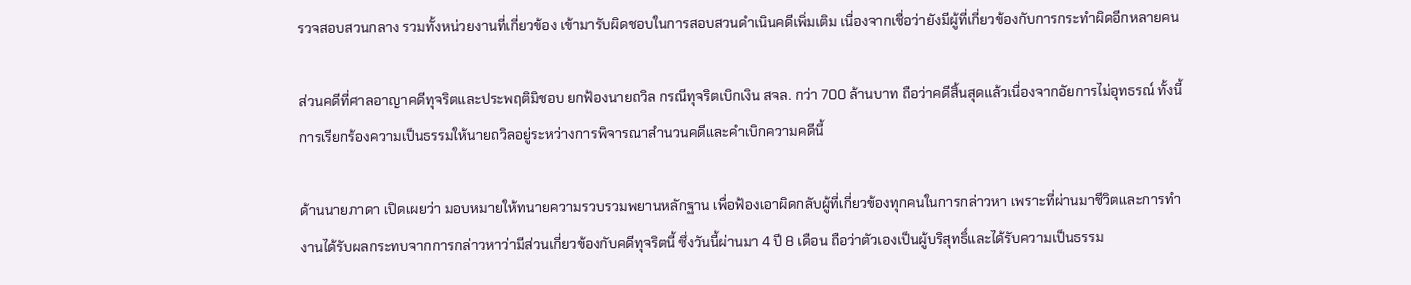รวจสอบสวนกลาง รวมทั้งหน่วยงานที่เกี่ยวข้อง เข้ามารับผิดชอบในการสอบสวนดำเนินคดีเพิ่มเติม เนื่องจากเชื่อว่ายังมีผู้ที่เกี่ยวข้องกับการกระทำผิดอีกหลายคน

ส่วนคดีที่ศาลอาญาคดีทุจริตและประพฤติมิชอบ ยกฟ้องนายถวิล กรณีทุจริตเบิกเงิน สจล. กว่า 700 ล้านบาท ถือว่าคดีสิ้นสุดแล้วเนื่องจากอัยการไม่อุทธรณ์ ทั้งนี้ การเรียกร้องความเป็นธรรมให้นายถวิลอยู่ระหว่างการพิจารณาสำนวนคดีและคำเบิกความคดีนี้

ด้านนายภาดา เปิดเผยว่า มอบหมายให้ทนายความรวบรวมพยานหลักฐาน เพื่อฟ้องเอาผิดกลับผู้ที่เกี่ยวข้องทุกคนในการกล่าวหา เพราะที่ผ่านมาชีวิตและการทำงานได้รับผลกระทบจากการกล่าวหาว่ามีส่วนเกี่ยวข้องกับคดีทุจริตนี้ ซึ่งวันนี้ผ่านมา 4 ปี 8 เดือน ถือว่าตัวเองเป็นผู้บริสุทธิ์และได้รับความเป็นธรรม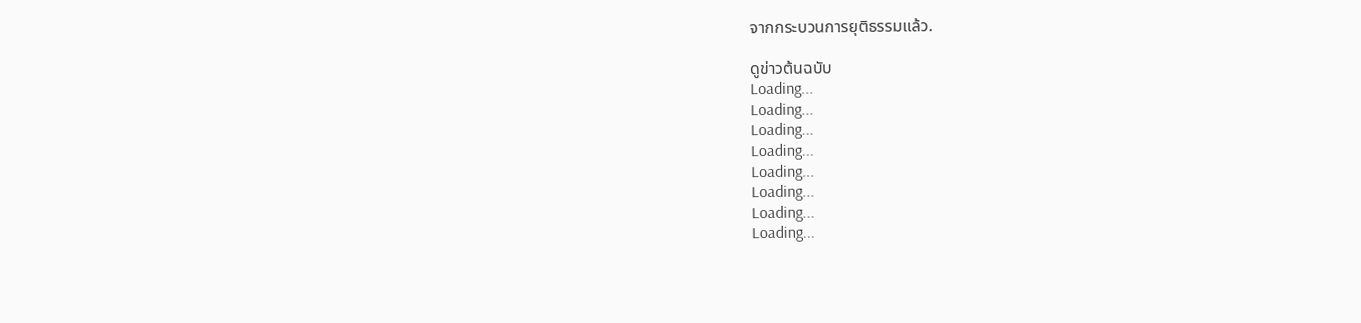จากกระบวนการยุติธรรมแล้ว.

ดูข่าวต้นฉบับ
Loading...
Loading...
Loading...
Loading...
Loading...
Loading...
Loading...
Loading...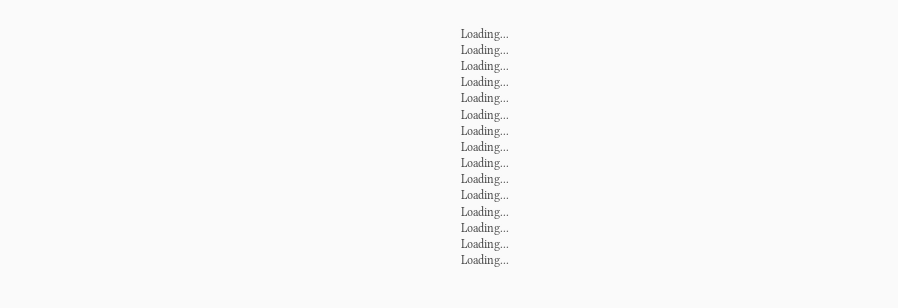Loading...
Loading...
Loading...
Loading...
Loading...
Loading...
Loading...
Loading...
Loading...
Loading...
Loading...
Loading...
Loading...
Loading...
Loading...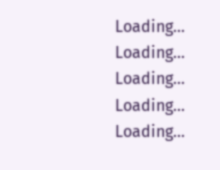Loading...
Loading...
Loading...
Loading...
Loading...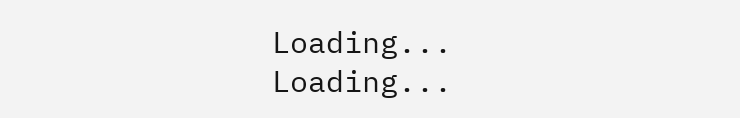Loading...
Loading...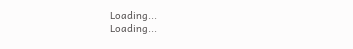Loading...
Loading...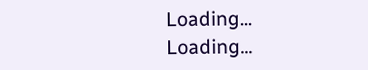Loading...
Loading...